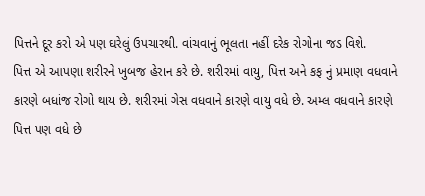પિત્તને દૂર કરો એ પણ ઘરેલું ઉપચારથી. વાંચવાનું ભૂલતા નહીં દરેક રોગોના જડ વિશે.
પિત્ત એ આપણા શરીરને ખુબજ હેરાન કરે છે. શરીરમાં વાયુ, પિત્ત અને કફ નું પ્રમાણ વધવાને કારણે બધાંજ રોગો થાય છે. શરીરમાં ગેસ વધવાને કારણે વાયુ વધે છે. અમ્લ વધવાને કારણે પિત્ત પણ વધે છે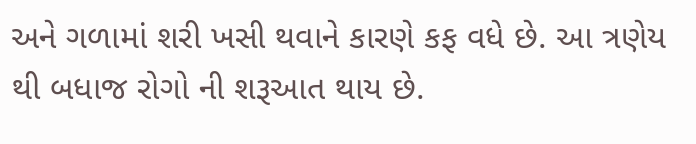અને ગળામાં શરી ખસી થવાને કારણે કફ વધે છે. આ ત્રણેય થી બધાજ રોગો ની શરૂઆત થાય છે.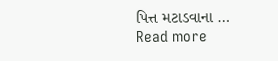પિત્ત મટાડવાના … Read more